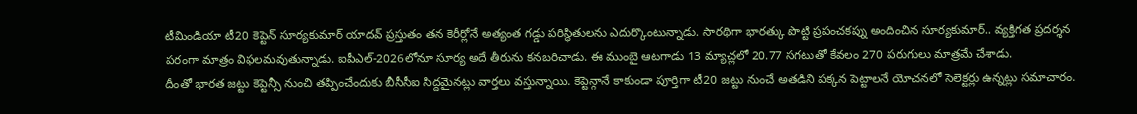టీమిండియా టీ20 కెప్టెన్ సూర్యకుమార్ యాదవ్ ప్రస్తుతం తన కెరీర్లోనే అత్యంత గడ్డు పరిస్థితులను ఎదుర్కొంటున్నాడు. సారథిగా భారత్కు పొట్టి ప్రపంచకప్ను అందించిన సూర్యకుమార్.. వ్యక్తిగత ప్రదర్శన పరంగా మాత్రం విఫలమవుతున్నాడు. ఐపీఎల్-2026లోనూ సూర్య అదే తీరును కనబరిచాడు. ఈ ముంబై ఆటగాడు 13 మ్యాచ్లలో 20.77 సగటుతో కేవలం 270 పరుగులు మాత్రమే చేశాడు.
దీంతో భారత జట్టు కెప్టెన్సీ నుంచి తప్పించేందుకు బీసీసీఐ సిద్దమైనట్లు వార్తలు వస్తున్నాయి. కెప్టెన్గానే కాకుండా పూర్తిగా టీ20 జట్టు నుంచే అతడిని పక్కన పెట్టాలనే యోచనలో సెలెక్టర్లు ఉన్నట్లు సమాచారం.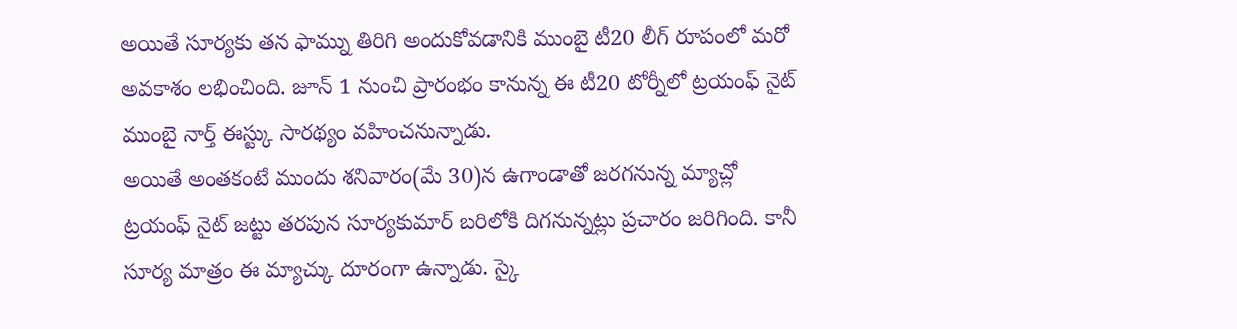అయితే సూర్యకు తన ఫామ్ను తిరిగి అందుకోవడానికి ముంబై టీ20 లీగ్ రూపంలో మరో అవకాశం లభించింది. జూన్ 1 నుంచి ప్రారంభం కానున్న ఈ టీ20 టోర్నీలో ట్రయంఫ్ నైట్ ముంబై నార్త్ ఈస్ట్కు సారథ్యం వహించనున్నాడు.
అయితే అంతకంటే ముందు శనివారం(మే 30)న ఉగాండాతో జరగనున్న మ్యాచ్లో ట్రయంఫ్ నైట్ జట్టు తరపున సూర్యకుమార్ బరిలోకి దిగనున్నట్లు ప్రచారం జరిగింది. కానీ సూర్య మాత్రం ఈ మ్యాచ్కు దూరంగా ఉన్నాడు. స్కై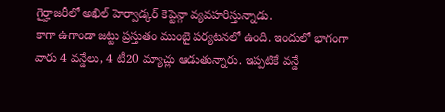గైర్హాజరీలో అఖిల్ హెర్వాడ్కర్ కెప్టెన్గా వ్యవహరిస్తున్నాడు.
కాగా ఉగాండా జట్టు ప్రస్తుతం ముంబై పర్యటనలో ఉంది. ఇందులో భాగంగా వారు 4 వన్డేలు, 4 టీ20 మ్యాచ్లు ఆడుతున్నారు. ఇప్పటికే వన్డే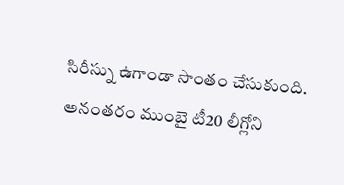సిరీస్ను ఉగాండా సొంతం చేసుకుంది. అనంతరం ముంబై టీ20 లీగ్లోని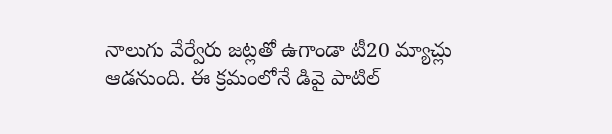నాలుగు వేర్వేరు జట్లతో ఉగాండా టీ20 మ్యాచ్లు ఆడనుంది. ఈ క్రమంలోనే డివై పాటిల్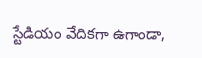స్టేడియం వేదికగా ఉగాండా,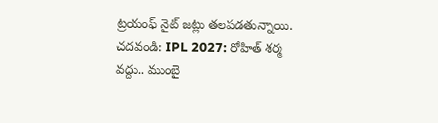ట్రయంఫ్ నైట్ జట్లు తలపడతున్నాయి.
చదవండి: IPL 2027: రోహిత్ శర్మ వద్దు.. ముంబై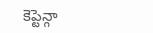కెప్టెన్గా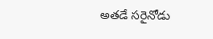అతడే సరైనోడు